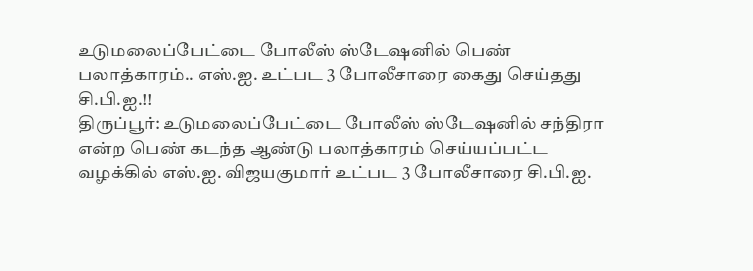உடுமலைப்பேட்டை போலீஸ் ஸ்டேஷனில் பெண் பலாத்காரம்.. எஸ்.ஐ. உட்பட 3 போலீசாரை கைது செய்தது சி.பி.ஐ.!!
திருப்பூர்: உடுமலைப்பேட்டை போலீஸ் ஸ்டேஷனில் சந்திரா என்ற பெண் கடந்த ஆண்டு பலாத்காரம் செய்யப்பட்ட வழக்கில் எஸ்.ஐ. விஜயகுமார் உட்பட 3 போலீசாரை சி.பி.ஐ.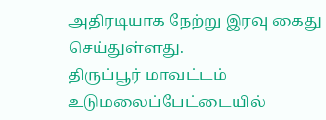அதிரடியாக நேற்று இரவு கைது செய்துள்ளது.
திருப்பூர் மாவட்டம் உடுமலைப்பேட்டையில்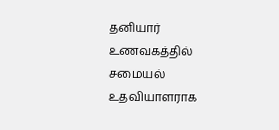தனியார் உணவகத்தில் சமையல் உதவியாளராக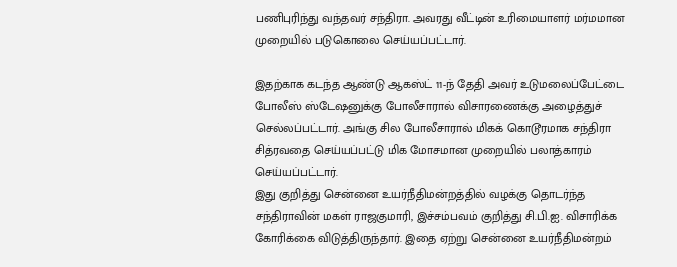பணிபுரிந்து வந்தவர் சந்திரா. அவரது வீட்டின் உரிமையாளர் மர்மமான முறையில் படுகொலை செய்யப்பட்டார்.

இதற்காக கடந்த ஆண்டு ஆகஸ்ட் 11-ந் தேதி அவர் உடுமலைப்பேட்டை போலீஸ் ஸ்டேஷனுக்கு போலீசாரால் விசாரணைக்கு அழைத்துச் செல்லப்பட்டார். அங்கு சில போலீசாரால் மிகக் கொடூரமாக சந்திரா சித்ரவதை செய்யப்பட்டு மிக மோசமான முறையில் பலாத்காரம் செய்யப்பட்டார்.
இது குறித்து சென்னை உயர்நீதிமன்றத்தில் வழக்கு தொடர்ந்த சந்திராவின் மகள் ராஜகுமாரி, இச்சம்பவம் குறித்து சி.பி.ஐ. விசாரிக்க கோரிக்கை விடுத்திருந்தார். இதை ஏற்று சென்னை உயர்நீதிமன்றம்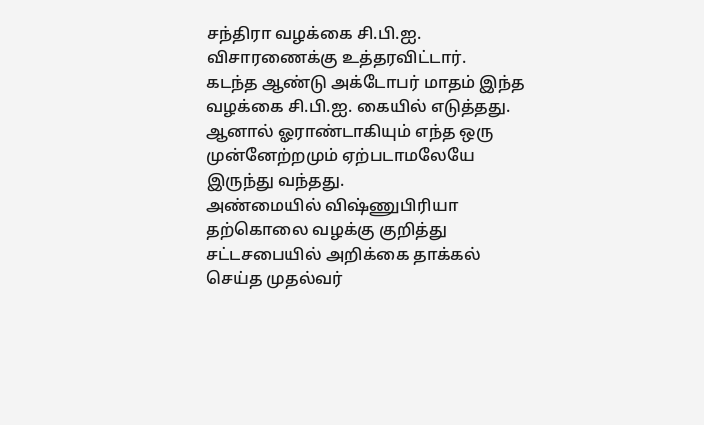சந்திரா வழக்கை சி.பி.ஐ. விசாரணைக்கு உத்தரவிட்டார்.
கடந்த ஆண்டு அக்டோபர் மாதம் இந்த வழக்கை சி.பி.ஐ. கையில் எடுத்தது. ஆனால் ஓராண்டாகியும் எந்த ஒரு முன்னேற்றமும் ஏற்படாமலேயே இருந்து வந்தது.
அண்மையில் விஷ்ணுபிரியா தற்கொலை வழக்கு குறித்து சட்டசபையில் அறிக்கை தாக்கல் செய்த முதல்வர்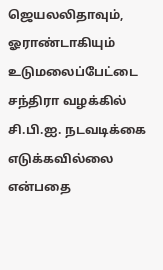ஜெயலலிதாவும், ஓராண்டாகியும் உடுமலைப்பேட்டை சந்திரா வழக்கில் சி.பி.ஐ. நடவடிக்கை எடுக்கவில்லை என்பதை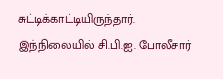சுட்டிக்காட்டியிருந்தார்.
இந்நிலையில் சி.பி.ஐ. போலீசார்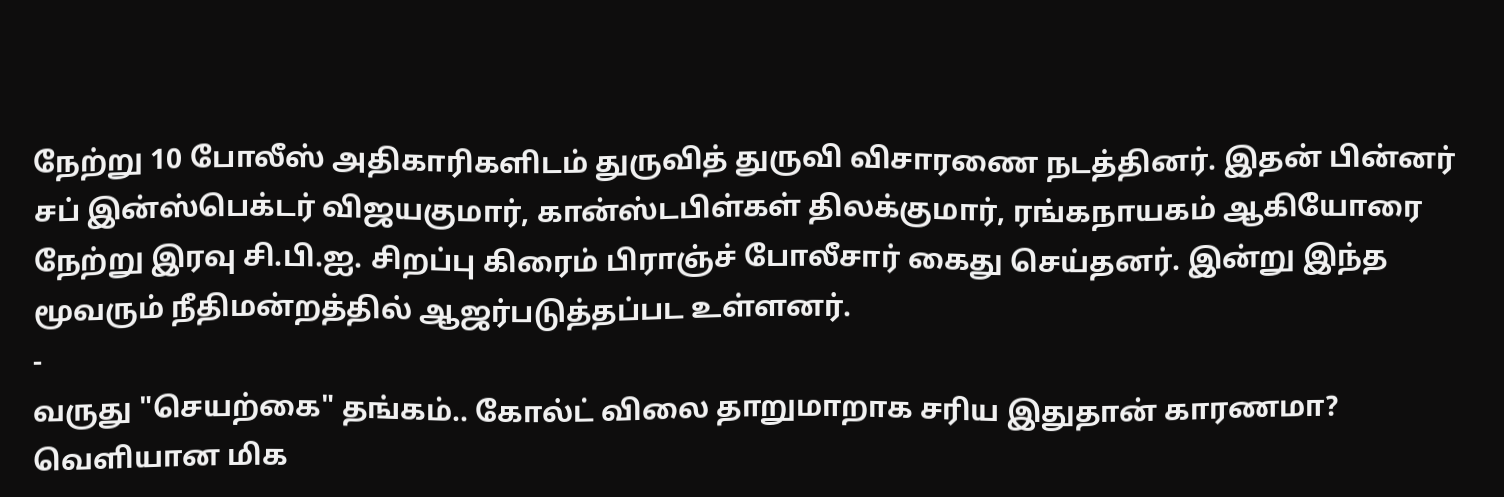நேற்று 10 போலீஸ் அதிகாரிகளிடம் துருவித் துருவி விசாரணை நடத்தினர். இதன் பின்னர் சப் இன்ஸ்பெக்டர் விஜயகுமார், கான்ஸ்டபிள்கள் திலக்குமார், ரங்கநாயகம் ஆகியோரை நேற்று இரவு சி.பி.ஐ. சிறப்பு கிரைம் பிராஞ்ச் போலீசார் கைது செய்தனர். இன்று இந்த மூவரும் நீதிமன்றத்தில் ஆஜர்படுத்தப்பட உள்ளனர்.
-
வருது "செயற்கை" தங்கம்.. கோல்ட் விலை தாறுமாறாக சரிய இதுதான் காரணமா? வெளியான மிக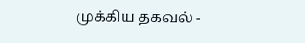முக்கிய தகவல் -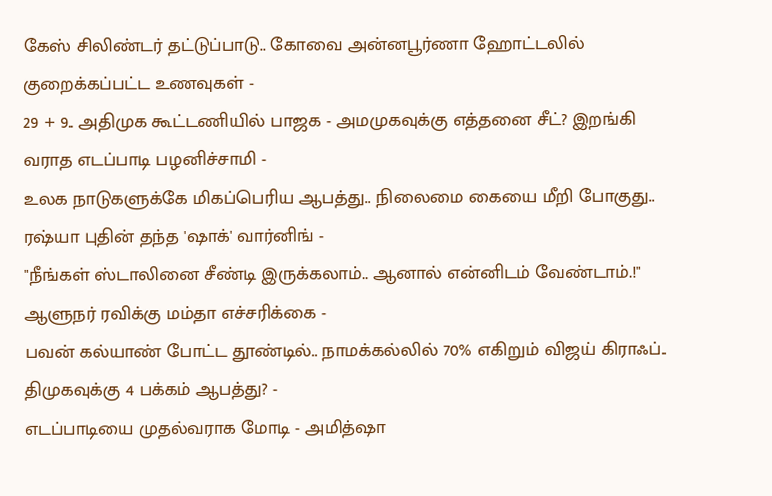கேஸ் சிலிண்டர் தட்டுப்பாடு.. கோவை அன்னபூர்ணா ஹோட்டலில் குறைக்கப்பட்ட உணவுகள் -
29 + 9.. அதிமுக கூட்டணியில் பாஜக - அமமுகவுக்கு எத்தனை சீட்? இறங்கி வராத எடப்பாடி பழனிச்சாமி -
உலக நாடுகளுக்கே மிகப்பெரிய ஆபத்து.. நிலைமை கையை மீறி போகுது.. ரஷ்யா புதின் தந்த 'ஷாக்' வார்னிங் -
"நீங்கள் ஸ்டாலினை சீண்டி இருக்கலாம்.. ஆனால் என்னிடம் வேண்டாம்.!" ஆளுநர் ரவிக்கு மம்தா எச்சரிக்கை -
பவன் கல்யாண் போட்ட தூண்டில்.. நாமக்கல்லில் 70% எகிறும் விஜய் கிராஃப்.. திமுகவுக்கு 4 பக்கம் ஆபத்து? -
எடப்பாடியை முதல்வராக மோடி - அமித்ஷா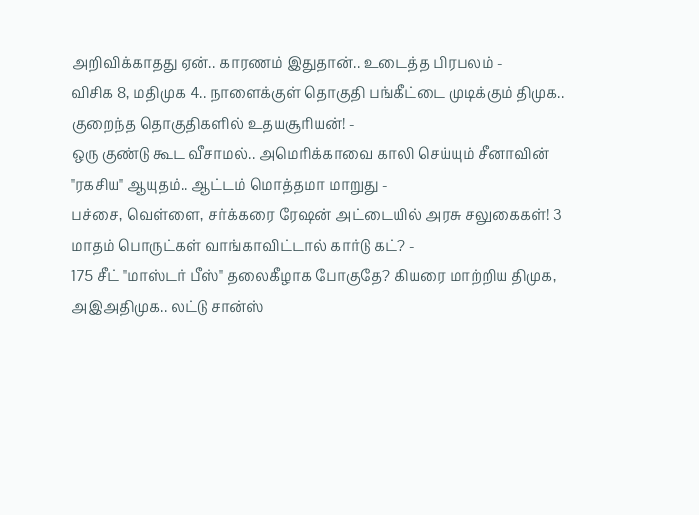அறிவிக்காதது ஏன்.. காரணம் இதுதான்.. உடைத்த பிரபலம் -
விசிக 8, மதிமுக 4.. நாளைக்குள் தொகுதி பங்கீட்டை முடிக்கும் திமுக.. குறைந்த தொகுதிகளில் உதயசூரியன்! -
ஒரு குண்டு கூட வீசாமல்.. அமெரிக்காவை காலி செய்யும் சீனாவின் "ரகசிய" ஆயுதம்.. ஆட்டம் மொத்தமா மாறுது -
பச்சை, வெள்ளை, சர்க்கரை ரேஷன் அட்டையில் அரசு சலுகைகள்! 3 மாதம் பொருட்கள் வாங்காவிட்டால் கார்டு கட்? -
175 சீட் "மாஸ்டர் பீஸ்" தலைகீழாக போகுதே? கியரை மாற்றிய திமுக, அஇஅதிமுக.. லட்டு சான்ஸ்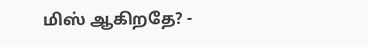மிஸ் ஆகிறதே? -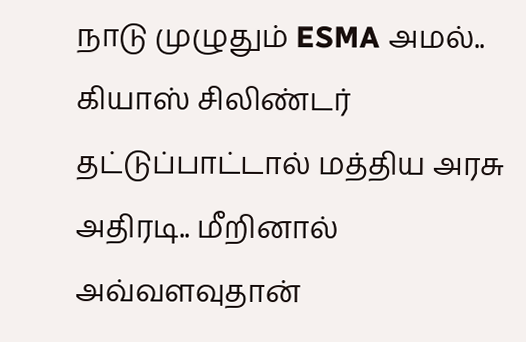நாடு முழுதும் ESMA அமல்.. கியாஸ் சிலிண்டர் தட்டுப்பாட்டால் மத்திய அரசு அதிரடி.. மீறினால் அவ்வளவுதான்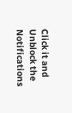Click it and Unblock the Notifications